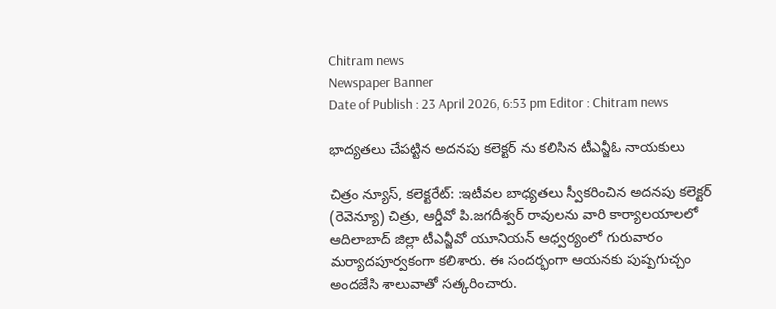Chitram news
Newspaper Banner
Date of Publish : 23 April 2026, 6:53 pm Editor : Chitram news

భాద్యతలు చేపట్టిన అదనపు కలెక్టర్ ను కలిసిన టీఎన్జీఓ నాయకులు

చిత్రం న్యూస్, కలెక్టరేట్: :ఇటీవల బాధ్యతలు స్వీకరించిన అదనపు కలెక్టర్ (రెవెన్యూ) చిత్రు, ఆర్డీవో పి.జగదీశ్వర్ రావులను వారి కార్యాలయాలలో ఆదిలాబాద్ జిల్లా టీఎన్జీవో యూనియన్ ఆధ్వర్యంలో గురువారం మర్యాదపూర్వకంగా కలిశారు. ఈ సందర్భంగా ఆయనకు పుష్పగుచ్చం అందజేసి శాలువాతో సత్కరించారు.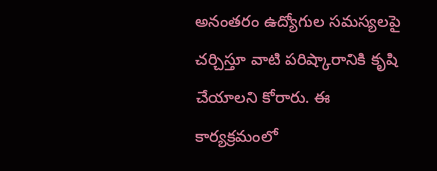అనంతరం ఉద్యోగుల సమస్యలపై చర్చిస్తూ వాటి పరిష్కారానికి కృషి చేయాలని కోరారు. ఈ కార్యక్రమంలో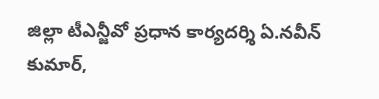జిల్లా టీఎన్జీవో ప్రధాన కార్యదర్శి ఏ.నవీన్ కుమార్,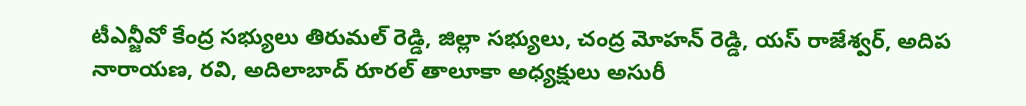టీఎన్జీవో కేంద్ర సభ్యులు తిరుమల్ రెడ్డి, జిల్లా సభ్యులు, చంద్ర మోహన్ రెడ్డి, యస్ రాజేశ్వర్, అదిప నారాయణ, రవి, అదిలాబాద్ రూరల్ తాలూకా అధ్యక్షులు అసురీ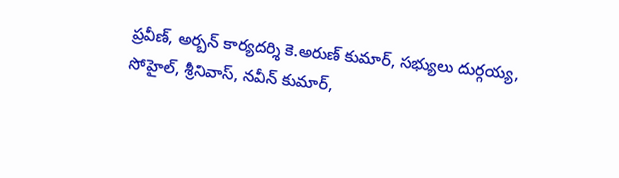ప్రవీణ్, అర్బన్ కార్యదర్శి కె.అరుణ్ కుమార్, సభ్యులు దుర్గయ్య, సోహైల్, శ్రీనివాస్, నవీన్ కుమార్,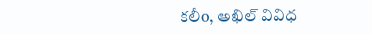కలీo, అఖిల్ వివిధ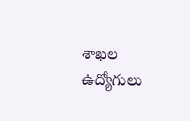శాఖల ఉద్యోగులు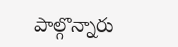పాల్గొన్నారు